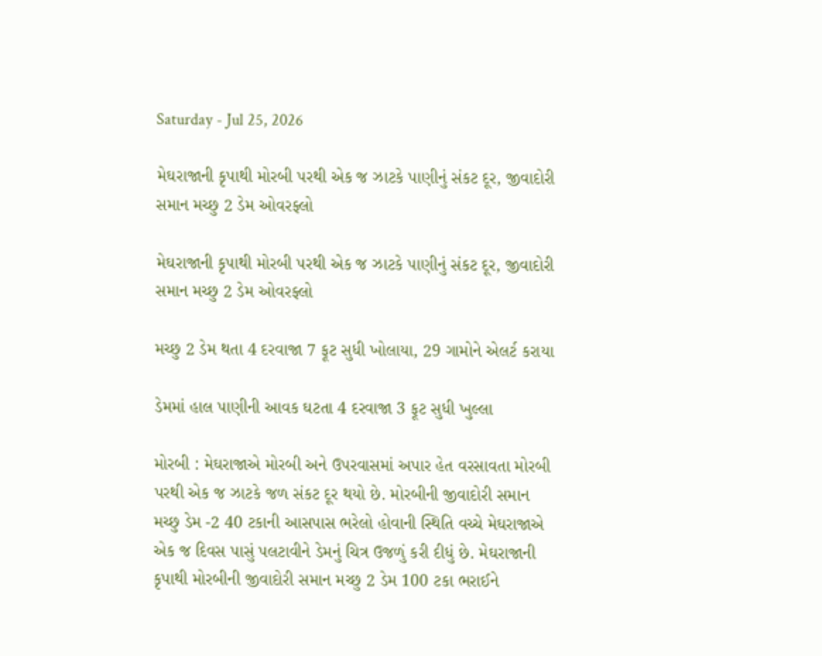Saturday - Jul 25, 2026

મેઘરાજાની કૃપાથી મોરબી પરથી એક જ ઝાટકે પાણીનું સંકટ દૂર, જીવાદોરી સમાન મચ્છુ 2 ડેમ ઓવરફ્લો

મેઘરાજાની કૃપાથી મોરબી પરથી એક જ ઝાટકે પાણીનું સંકટ દૂર, જીવાદોરી સમાન મચ્છુ 2 ડેમ ઓવરફ્લો

મચ્છુ 2 ડેમ થતા 4 દરવાજા 7 ફૂટ સુધી ખોલાયા, 29 ગામોને એલર્ટ કરાયા

ડેમમાં હાલ પાણીની આવક ઘટતા 4 દરવાજા 3 ફૂટ સુધી ખુલ્લા

મોરબી : મેઘરાજાએ મોરબી અને ઉપરવાસમાં અપાર હેત વરસાવતા મોરબી પરથી એક જ ઝાટકે જળ સંકટ દૂર થયો છે. મોરબીની જીવાદોરી સમાન મચ્છુ ડેમ -2 40 ટકાની આસપાસ ભરેલો હોવાની સ્થિતિ વચ્ચે મેઘરાજાએ એક જ દિવસ પાસું પલટાવીને ડેમનું ચિત્ર ઉજળું કરી દીધું છે. મેઘરાજાની કૃપાથી મોરબીની જીવાદોરી સમાન મચ્છુ 2 ડેમ 100 ટકા ભરાઈને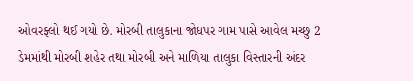ઓવરફ્લો થઈ ગયો છે. મોરબી તાલુકાના જોધપર ગામ પાસે આવેલ મચ્છુ 2 ડેમમાંથી મોરબી શહેર તથા મોરબી અને માળિયા તાલુકા વિસ્તારની અંદર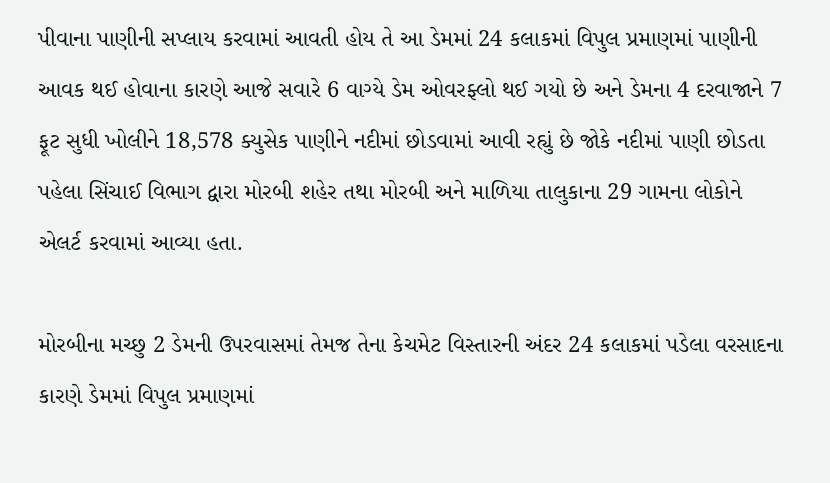પીવાના પાણીની સપ્લાય કરવામાં આવતી હોય તે આ ડેમમાં 24 કલાકમાં વિપુલ પ્રમાણમાં પાણીની આવક થઈ હોવાના કારણે આજે સવારે 6 વાગ્યે ડેમ ઓવરફ્લો થઈ ગયો છે અને ડેમના 4 દરવાજાને 7 ફૂટ સુધી ખોલીને 18,578 ક્યુસેક પાણીને નદીમાં છોડવામાં આવી રહ્યું છે જોકે નદીમાં પાણી છોડતા પહેલા સિંચાઈ વિભાગ દ્વારા મોરબી શહેર તથા મોરબી અને માળિયા તાલુકાના 29 ગામના લોકોને એલર્ટ કરવામાં આવ્યા હતા.

મોરબીના મચ્છુ 2 ડેમની ઉપરવાસમાં તેમજ તેના કેચમેટ વિસ્તારની અંદર 24 કલાકમાં પડેલા વરસાદના કારણે ડેમમાં વિપુલ પ્રમાણમાં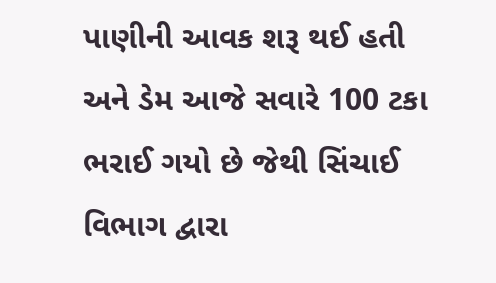પાણીની આવક શરૂ થઈ હતી અને ડેમ આજે સવારે 100 ટકા ભરાઈ ગયો છે જેથી સિંચાઈ વિભાગ દ્વારા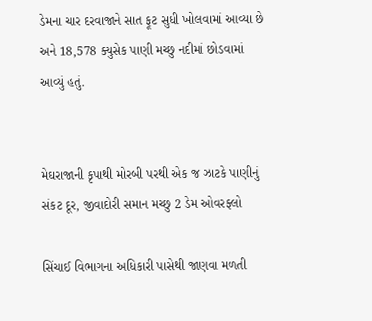ડેમના ચાર દરવાજાને સાત ફૂટ સુધી ખોલવામાં આવ્યા છે અને 18,578 ક્યુસેક પાણી મચ્છુ નદીમાં છોડવામાં આવ્યું હતું.


મેઘરાજાની કૃપાથી મોરબી પરથી એક જ ઝાટકે પાણીનું સંકટ દૂર, જીવાદોરી સમાન મચ્છુ 2 ડેમ ઓવરફ્લો

સિંચાઈ વિભાગના અધિકારી પાસેથી જાણવા મળતી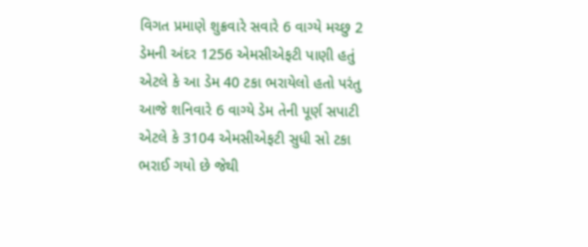વિગત પ્રમાણે શુક્રવારે સવારે 6 વાગ્યે મચ્છુ 2 ડેમની અંદર 1256 એમસીએફટી પાણી હતું એટલે કે આ ડેમ 40 ટકા ભરાયેલો હતો પરંતુ આજે શનિવારે 6 વાગ્યે ડેમ તેની પૂર્ણ સપાટી એટલે કે 3104 એમસીએફટી સુધી સો ટકા ભરાઈ ગયો છે જેથી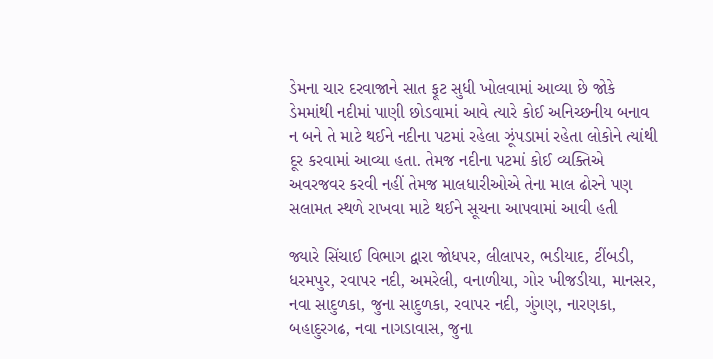ડેમના ચાર દરવાજાને સાત ફૂટ સુધી ખોલવામાં આવ્યા છે જોકે ડેમમાંથી નદીમાં પાણી છોડવામાં આવે ત્યારે કોઈ અનિચ્છનીય બનાવ ન બને તે માટે થઈને નદીના પટમાં રહેલા ઝૂંપડામાં રહેતા લોકોને ત્યાંથી દૂર કરવામાં આવ્યા હતા. તેમજ નદીના પટમાં કોઈ વ્યક્તિએ અવરજવર કરવી નહીં તેમજ માલધારીઓએ તેના માલ ઢોરને પણ સલામત સ્થળે રાખવા માટે થઈને સૂચના આપવામાં આવી હતી

જ્યારે સિંચાઈ વિભાગ દ્વારા જોધપર, લીલાપર, ભડીયાદ, ટીંબડી, ધરમપુર, રવાપર નદી, અમરેલી, વનાળીયા, ગોર ખીજડીયા, માનસર, નવા સાદુળકા, જુના સાદુળકા, રવાપર નદી, ગુંગણ, નારણકા, બહાદુરગઢ, નવા નાગડાવાસ, જુના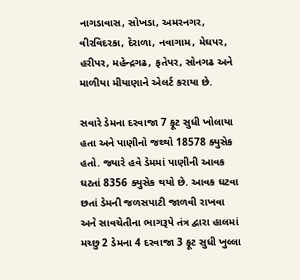નાગડાવાસ, સોખડા, અમરનગર, વીરવિદરકા, દેરાળા, નવાગામ, મેઘપર, હરીપર, મહેન્દ્રગઢ, ફતેપર, સોનગઢ અને માળીયા મીયાણાને એલર્ટ કરાયા છે.

સવારે ડેમના દરવાજા 7 ફૂટ સુધી ખોલાયા હતા અને પાણીનો જથ્થો 18578 ક્યુસેક હતો. જ્યારે હવે ડેમમાં પાણીની આવક ઘટતાં 8356 ક્યુસેક થયો છે. આવક ઘટવા છતાં ડેમની જળસપાટી જાળવી રાખવા અને સાવચેતીના ભાગરૂપે તંત્ર દ્વારા હાલમાં મચ્છુ 2 ડેમના 4 દરવાજા 3 ફૂટ સુધી ખુલ્લા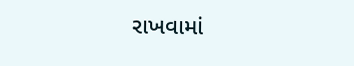રાખવામાં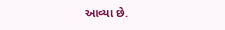આવ્યા છે.